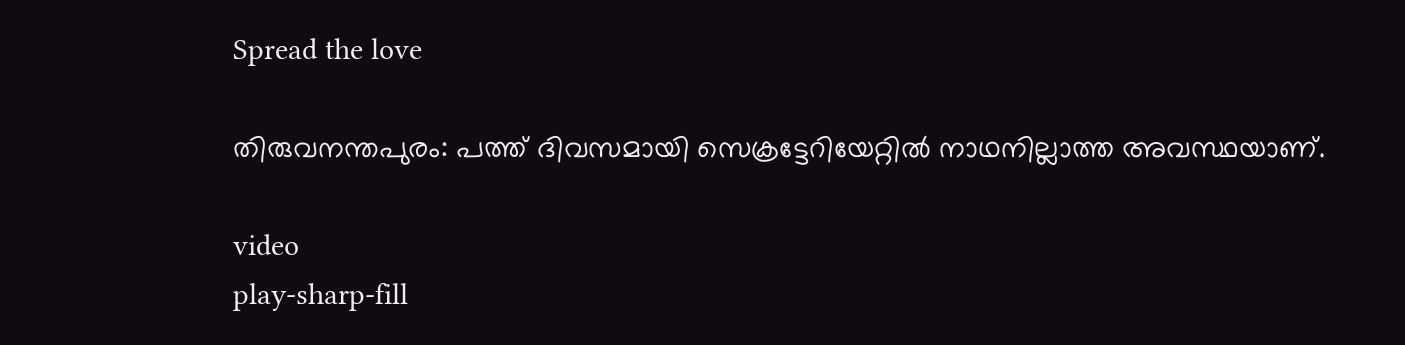Spread the love

തിരുവനന്തപുരം: പത്ത് ദിവസമായി സെക്രട്ടേറിയേറ്റിൽ നാഥനില്ലാത്ത അവസ്ഥയാണ്.

video
play-sharp-fill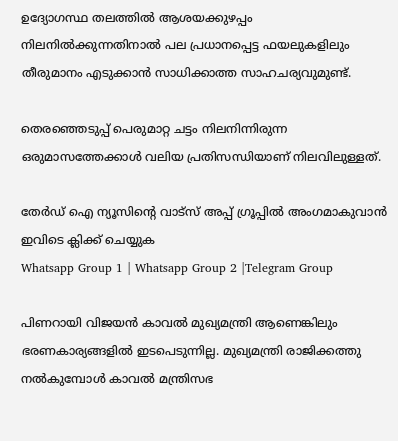ഉദ്യോഗസ്ഥ തലത്തിൽ ആശയക്കുഴപ്പം നിലനിൽക്കുന്നതിനാൽ പല പ്രധാനപ്പെട്ട ഫയലുകളിലും തീരുമാനം എടുക്കാൻ സാധിക്കാത്ത സാഹചര്യവുമുണ്ട്.

തെരഞ്ഞെടുപ്പ് പെരുമാറ്റ ചട്ടം നിലനിന്നിരുന്ന ഒരുമാസത്തേക്കാൾ വലിയ പ്രതിസന്ധിയാണ് നിലവിലുള്ളത്.

തേർഡ് ഐ ന്യൂസിന്റെ വാട്സ് അപ്പ് ഗ്രൂപ്പിൽ അംഗമാകുവാൻ ഇവിടെ ക്ലിക്ക് ചെയ്യുക
Whatsapp Group 1 | Whatsapp Group 2 |Telegram Group

പിണറായി വിജയൻ കാവൽ മുഖ്യമന്ത്രി ആണെങ്കിലും ഭരണകാര്യങ്ങളിൽ ഇടപെടുന്നില്ല. മുഖ്യമന്ത്രി രാജിക്കത്തു നൽകുമ്പോൾ കാവൽ മന്ത്രിസഭ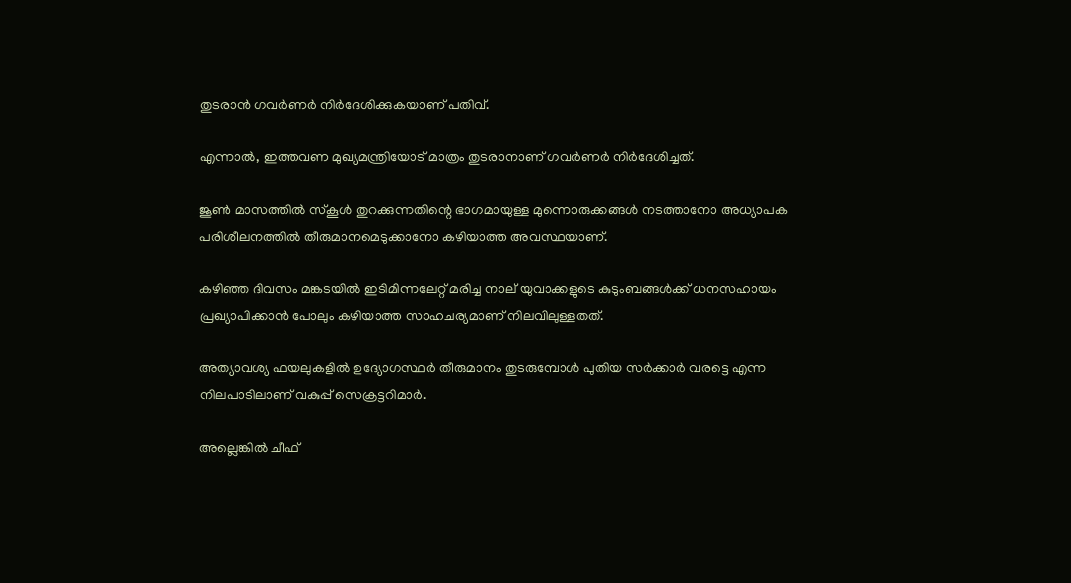തുടരാൻ ഗവർണർ നിർദേശിക്കുകയാണ് പതിവ്.

എന്നാൽ, ഇത്തവണ മുഖ്യമന്ത്രിയോട് മാത്രം തുടരാനാണ് ഗവർണർ നിർദേശിച്ചത്.

ജൂൺ മാസത്തിൽ സ്‌കൂൾ തുറക്കുന്നതിന്റെ ഭാഗമായുള്ള മുന്നൊരുക്കങ്ങൾ നടത്താനോ അധ്യാപക പരിശീലനത്തിൽ തീരുമാനമെടുക്കാനോ കഴിയാത്ത അവസ്ഥയാണ്.

കഴിഞ്ഞ ദിവസം മങ്കടയിൽ ഇടിമിന്നലേറ്റ് മരിച്ച നാല് യുവാക്കളുടെ കുടുംബങ്ങൾക്ക് ധനസഹായം പ്രഖ്യാപിക്കാൻ പോലും കഴിയാത്ത സാഹചര്യമാണ് നിലവിലുള്ളതത്.

അത്യാവശ്യ ഫയലുകളിൽ ഉദ്യോഗസ്ഥർ തീരുമാനം തുടരുമ്പോൾ പുതിയ സർക്കാർ വരട്ടെ എന്ന നിലപാടിലാണ് വകുപ്പ് സെക്രട്ടറിമാർ.

അല്ലെങ്കിൽ ചീഫ്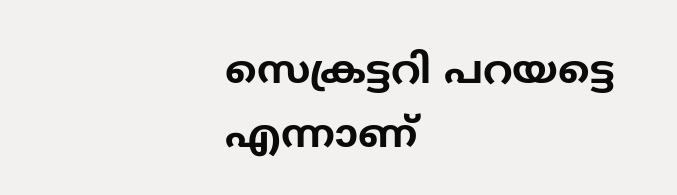സെക്രട്ടറി പറയട്ടെ എന്നാണ്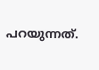പറയുന്നത്.